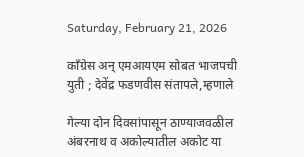Saturday, February 21, 2026

काँग्रेस अन् एमआयएम सोबत भाजपची युती ; देवेंद्र फडणवीस संतापले,म्हणाले

गेल्या दोन दिवसांपासून ठाण्याजवळील अंबरनाथ व अकोल्यातील अकोट या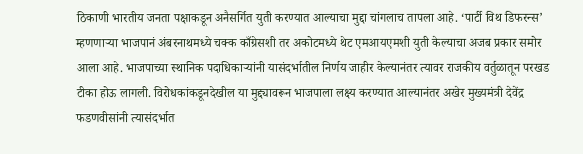ठिकाणी भारतीय जनता पक्षाकडून अनैसर्गित युती करण्यात आल्याचा मुद्दा चांगलाच तापला आहे. ‘पार्टी विथ डिफरन्स’ म्हणणाऱ्या भाजपानं अंबरनाथमध्ये चक्क काँग्रेसशी तर अकोटमध्ये थेट एमआयएमशी युती केल्याचा अजब प्रकार समोर आला आहे. भाजपाच्या स्थानिक पदाधिकाऱ्यांनी यासंदर्भातील निर्णय जाहीर केल्यानंतर त्यावर राजकीय वर्तुळातून परखड टीका होऊ लागली. विरोधकांकडूनदेखील या मुद्द्यावरून भाजपाला लक्ष्य करण्यात आल्यानंतर अखेर मुख्यमंत्री देवेंद्र फडणवीसांनी त्यासंदर्भात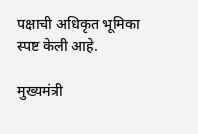पक्षाची अधिकृत भूमिका स्पष्ट केली आहे.

मुख्यमंत्री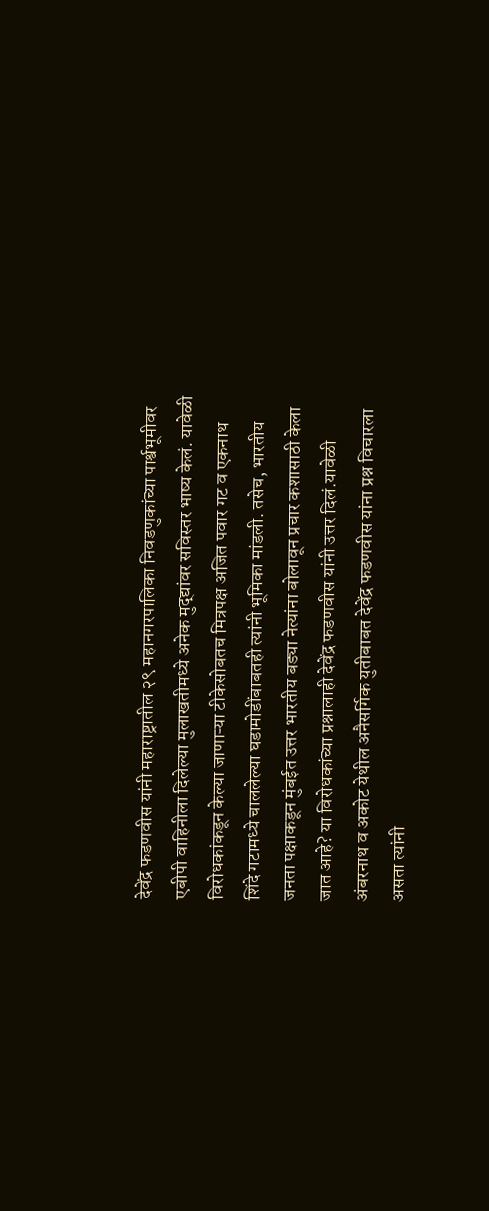देवेंद्र फडणवीस यांनी महाराष्ट्रातील २९ महानगरपालिका निवडणुकांच्या पार्श्वभूमीवर एबीपी वाहिनीला दिलेल्या मुलाखतीमध्ये अनेक मुद्द्यांवर सविस्तर भाष्य केलं. यावेळी विरोधकांकडून केल्या जाणाऱ्या टीकेसोबतच मित्रपक्ष अजित पवार गट व एकनाथ शिंदे गटामध्ये चाललेल्या घडामोडींबाबतही त्यांनी भूमिका मांडली. तसेच, भारतीय जनता पक्षाकडून मुंबईत उत्तर भारतीय बड्या नेत्यांना बोलावून प्रचार कशासाठी केला जात आहे? या विरोधकांच्या प्रश्नालाही देवेंद्र फडणवीस यांनी उत्तर दिलं.यावेळी अंबरनाथ व अकोट येथील अनैसर्गिक युतीबाबत देवेंद्र फडणवीस यांना प्रश्न विचारला असता त्यांनी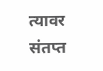त्यावर संतप्त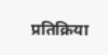प्रतिक्रिया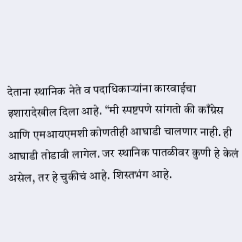देताना स्थानिक नेते व पदाधिकाऱ्यांना कारवाईचा इशारादेखील दिला आहे. “मी स्पष्टपणे सांगतो की काँग्रेस आणि एमआयएमशी कोणतीही आघाडी चालणार नाही. ही आघाडी तोडावी लागेल. जर स्थानिक पातळीवर कुणी हे केलं असेल, तर हे चुकीचं आहे. शिस्तभंग आहे.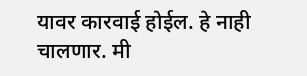यावर कारवाई होईल. हे नाही चालणार. मी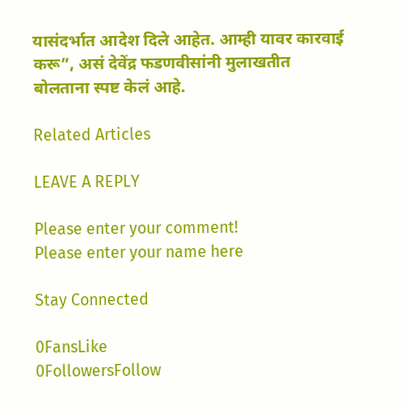यासंदर्भात आदेश दिले आहेत. आम्ही यावर कारवाई करू”, असं देवेंद्र फडणवीसांनी मुलाखतीत बोलताना स्पष्ट केलं आहे.

Related Articles

LEAVE A REPLY

Please enter your comment!
Please enter your name here

Stay Connected

0FansLike
0FollowersFollow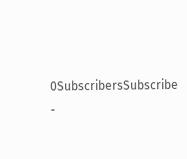0SubscribersSubscribe
-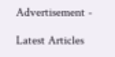Advertisement -

Latest Articles